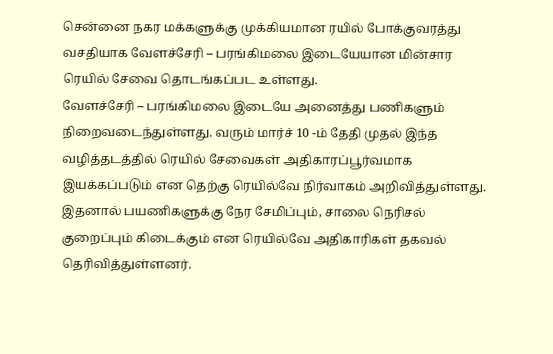சென்னை நகர மக்களுக்கு முக்கியமான ரயில் போக்குவரத்து வசதியாக வேளச்சேரி – பரங்கிமலை இடையேயான மின்சார ரெயில் சேவை தொடங்கப்பட உள்ளது.
வேளச்சேரி – பரங்கிமலை இடையே அனைத்து பணிகளும் நிறைவடைந்துள்ளது. வரும் மார்ச் 10 -ம் தேதி முதல் இந்த வழித்தடத்தில் ரெயில் சேவைகள் அதிகாரப்பூர்வமாக இயக்கப்படும் என தெற்கு ரெயில்வே நிர்வாகம் அறிவித்துள்ளது.
இதனால் பயணிகளுக்கு நேர சேமிப்பும், சாலை நெரிசல் குறைப்பும் கிடைக்கும் என ரெயில்வே அதிகாரிகள் தகவல் தெரிவித்துள்ளனர்.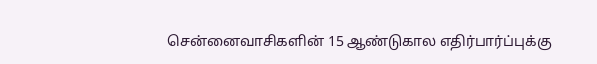சென்னைவாசிகளின் 15 ஆண்டுகால எதிர்பார்ப்புக்கு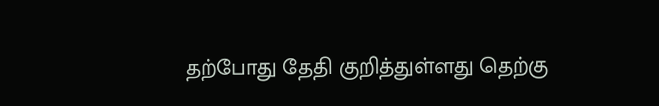தற்போது தேதி குறித்துள்ளது தெற்கு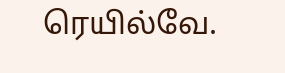ரெயில்வே.